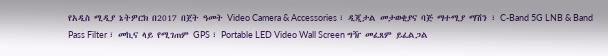የአዲስ ሚዲያ ኔትዎርክ በ2017 በጀት ዓመት Video Camera & Accessories ፣ ዲጂታል መታወቂያና ባጅ ማተሚያ ማሽን ፣ C-Band 5G LNB & Band Pass Filter ፣ መኪና ላይ የሚገጠም GPS ፣ Portable LED Video Wall Screen ግዥ መፈጸም ይፈልጋል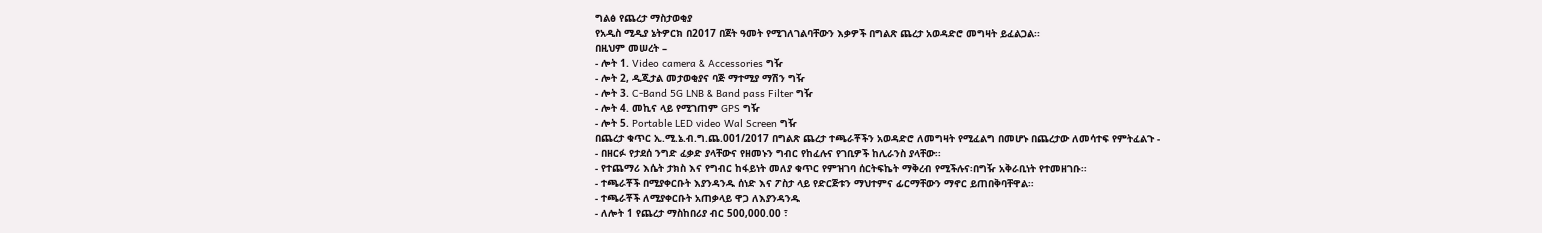ግልፅ የጨረታ ማስታወቂያ
የአዲስ ሚዲያ ኔትዎርክ በ2017 በጀት ዓመት የሚገለገልባቸውን እቃዎች በግልጽ ጨረታ አወዳድሮ መግዛት ይፈልጋል፡፡
በዚህም መሠረት –
- ሎት 1. Video camera & Accessories ግዥ
- ሎት 2, ዲጂታል መታወቂያና ባጅ ማተሚያ ማሽን ግዥ
- ሎት 3. C-Band 5G LNB & Band pass Filter ግዥ
- ሎት 4. መኪና ላይ የሚገጠም GPS ግዥ
- ሎት 5. Portable LED video Wal Screen ግዥ
በጨረታ ቁጥር ኢ.ሚ.ኔ.ብ.ግ.ጨ.001/2017 በግልጽ ጨረታ ተጫራቾችን አወዳድሮ ለመግዛት የሚፈልግ በመሆኑ በጨረታው ለመሳተፍ የምትፈልጉ -
- በዘርፉ የታደሰ ንግድ ፈቃድ ያላቸውና የዘመኑን ግብር የከፈሉና የገቢዎች ከሊራንስ ያላቸው፡፡
- የተጨማሪ እሴት ታክስ እና የግብር ከፋይነት መለያ ቁጥር የምዝገባ ሰርትፍኬት ማቅረብ የሚችሉና፡በግዥ አቅራቢነት የተመዘገቡ፡፡
- ተጫራቾች በሚያቀርቡት እያንዳንዱ ሰነድ እና ፖስታ ላይ የድርጅቱን ማህተምና ፊርማቸውን ማኖር ይጠበቅባቸዋል፡፡
- ተጫራቾች ለሚያቀርቡት አጠቃላይ ዋጋ ለእያንዳንዱ
- ለሎት 1 የጨረታ ማስከበሪያ ብር 500,000.00 ፣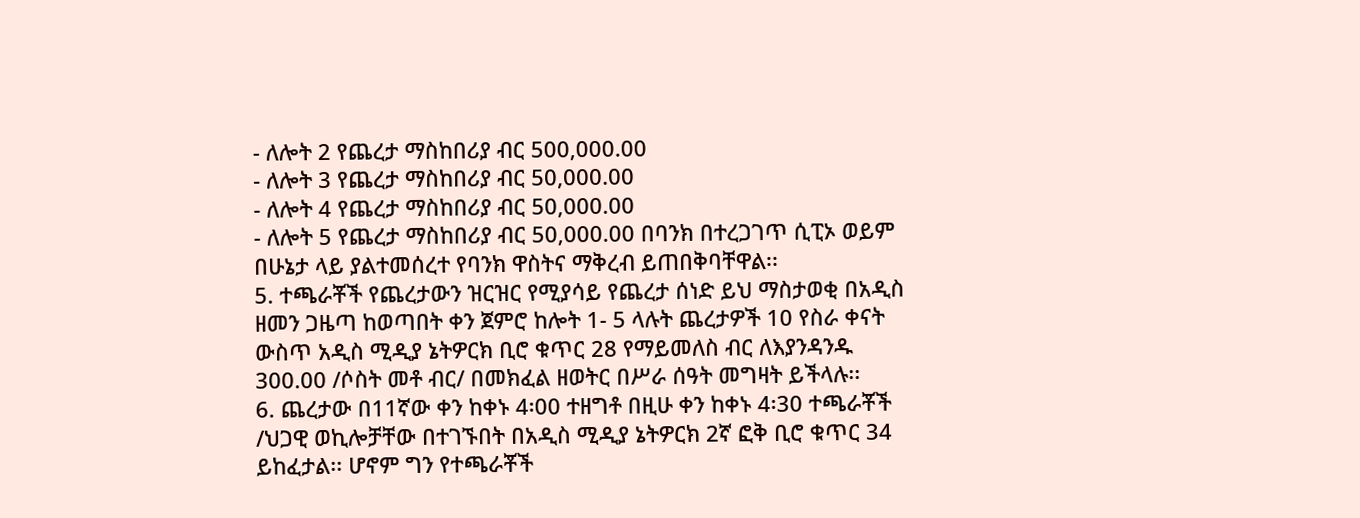- ለሎት 2 የጨረታ ማስከበሪያ ብር 500,000.00
- ለሎት 3 የጨረታ ማስከበሪያ ብር 50,000.00
- ለሎት 4 የጨረታ ማስከበሪያ ብር 50,000.00
- ለሎት 5 የጨረታ ማስከበሪያ ብር 50,000.00 በባንክ በተረጋገጥ ሲፒኦ ወይም በሁኔታ ላይ ያልተመሰረተ የባንክ ዋስትና ማቅረብ ይጠበቅባቸዋል፡፡
5. ተጫራቾች የጨረታውን ዝርዝር የሚያሳይ የጨረታ ሰነድ ይህ ማስታወቂ በአዲስ ዘመን ጋዜጣ ከወጣበት ቀን ጀምሮ ከሎት 1- 5 ላሉት ጨረታዎች 10 የስራ ቀናት ውስጥ አዲስ ሚዲያ ኔትዎርክ ቢሮ ቁጥር 28 የማይመለስ ብር ለእያንዳንዱ 300.00 /ሶስት መቶ ብር/ በመክፈል ዘወትር በሥራ ሰዓት መግዛት ይችላሉ፡፡
6. ጨረታው በ11ኛው ቀን ከቀኑ 4፡00 ተዘግቶ በዚሁ ቀን ከቀኑ 4፡30 ተጫራቾች /ህጋዊ ወኪሎቻቸው በተገኙበት በአዲስ ሚዲያ ኔትዎርክ 2ኛ ፎቅ ቢሮ ቁጥር 34 ይከፈታል፡፡ ሆኖም ግን የተጫራቾች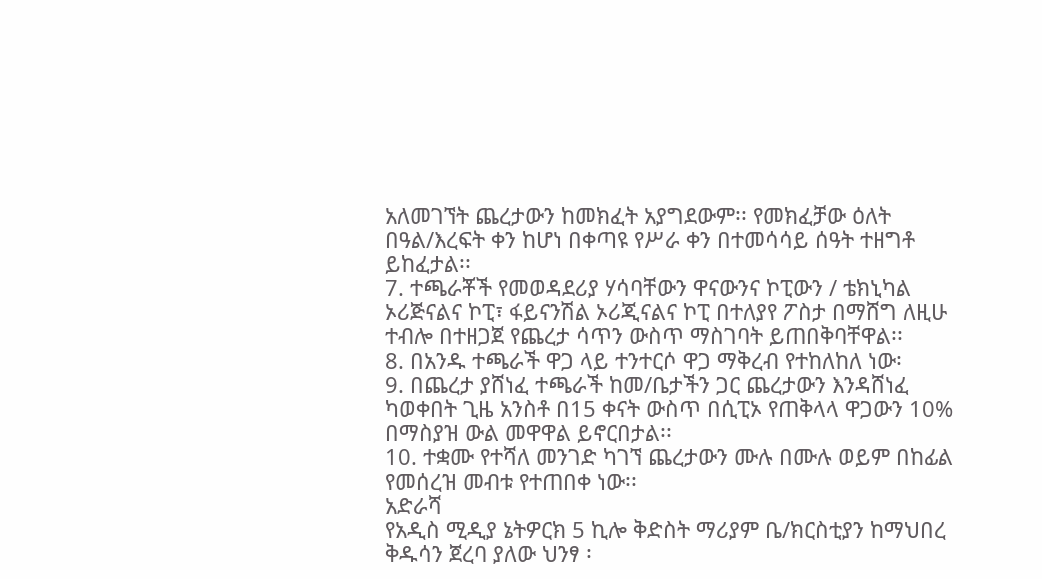አለመገኘት ጨረታውን ከመክፈት አያግደውም፡፡ የመክፈቻው ዕለት በዓል/እረፍት ቀን ከሆነ በቀጣዩ የሥራ ቀን በተመሳሳይ ሰዓት ተዘግቶ ይከፈታል፡፡
7. ተጫራቾች የመወዳደሪያ ሃሳባቸውን ዋናውንና ኮፒውን / ቴክኒካል ኦሪጅናልና ኮፒ፣ ፋይናንሽል ኦሪጂናልና ኮፒ በተለያየ ፖስታ በማሸግ ለዚሁ ተብሎ በተዘጋጀ የጨረታ ሳጥን ውስጥ ማስገባት ይጠበቅባቸዋል፡፡
8. በአንዱ ተጫራች ዋጋ ላይ ተንተርሶ ዋጋ ማቅረብ የተከለከለ ነው፡
9. በጨረታ ያሸነፈ ተጫራች ከመ/ቤታችን ጋር ጨረታውን እንዳሸነፈ ካወቀበት ጊዜ አንስቶ በ15 ቀናት ውስጥ በሲፒኦ የጠቅላላ ዋጋውን 10% በማስያዝ ውል መዋዋል ይኖርበታል፡፡
10. ተቋሙ የተሻለ መንገድ ካገኘ ጨረታውን ሙሉ በሙሉ ወይም በከፊል የመሰረዝ መብቱ የተጠበቀ ነው፡፡
አድራሻ
የአዲስ ሚዲያ ኔትዎርክ 5 ኪሎ ቅድስት ማሪያም ቤ/ክርስቲያን ከማህበረ ቅዱሳን ጀረባ ያለው ህንፃ ፡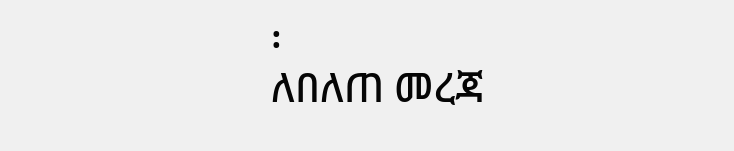፡
ለበለጠ መረጃ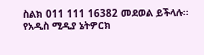ስልክ 011 111 16382 መደወል ይችላሉ፡፡
የአዲስ ሚዲያ ኔትዎርክ